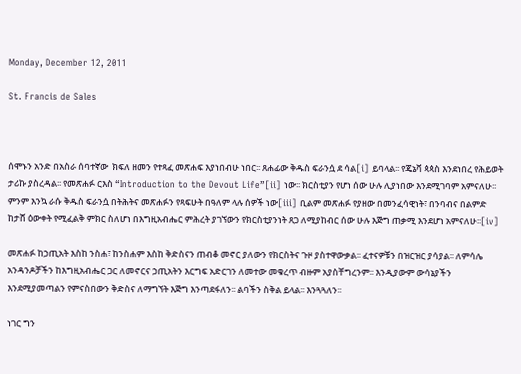Monday, December 12, 2011

St. Francis de Sales



ሰሞኑን አንድ በአስራ ሰባተኛው  ክፍለ ዘመን የተጻፈ መጽሐፍ እያነበብሁ ነበር፡፡ ጸሐፊው ቅዱስ ፍራንሷ ደ ሳል[i] ይባላል፡፡ የጄኔቫ ጳጳስ እንደነበረ የሕይወት ታሪኩ ያስረዳል፡፡ የመጽሐፉ ርእስ “Introduction to the Devout Life”[ii] ነው፡፡ ክርስቲያን የሆነ ሰው ሁሉ ሊያነበው እንደሚገባም አምናለሁ፡፡ ምንም እንኳ ራሱ ቅዱስ ፍራንሷ በትሕትና መጽሐፉን የጻፍሁት በዓለም ላሉ ሰዎች ነው[iii] ቢልም መጽሐፉ የያዘው በመንፈሳዊነት፣ በንባብና በልምድ ከታሸ ዕውቀት የሚፈልቅ ምክር ስለሆነ በእግዚአብሔር ምሕረት ያገኘውን የክርስቲያንነት ጸጋ ለሚያከብር ሰው ሁሉ እጅግ ጠቃሚ እንደሆነ አምናለሁ፡፡[iv]

መጽሐፉ ከኃጢአት እስከ ንስሐ፣ ከንስሐም እስከ ቅድስናን ጠብቆ መኖር ያለውን የክርስትና ጉዞ ያስተዋውቃል፡፡ ፈተናዎቹን በዝርዝር ያሳያል፡፡ ለምሳሌ አንዳንዶቻችን ከእግዚአብሔር ጋር ለመኖርና ኃጢአትን እርግፍ አድርገን ለመተው መቁረጥ ብዙም አያስቸግረንም፡፡ እንዲያውም ውሳኔያችን እንደሚያመጣልን የምናስበውን ቅድስና ለማግኘት እጅግ እንጣደፋለን፡፡ ልባችን ስቅል ይላል፡፡ እንጓጓለን፡፡

ነገር ግን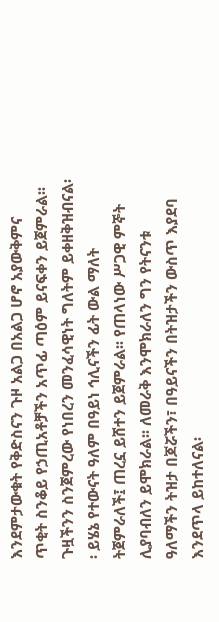እንደምታውቁት የቅድስናን ጉዞ አልጋ በአልጋ ሆኖ አያውቅምና ጥቂት ስንቆይ የኃጢአቶቻችን አጥፊ ጣዕም ይናፍቀን ይጀምራል፡፡ ጉዟችንን ስንጀምረው የነበረን መንፈሳዊነት ግለትም ይቀዘቅዝብናል፡፡ ይሄኔ የተውናት ዓለም በዓይነ ኅሊናችን ፊት ውል ማለት ትጀምራለች፤ ጠረኗ ይሸተን ይጀምራል፡፡ የጠላነው ሥጋዊ ምኞት ሊያባብለን ይሞክራል፡፡ ለመራቅ እንሞክራለን ግን የትናንቱ ዓለማችን ትዝታ በጆሯችን፣ በዓይናችን በትዝታችን ውስጥ እያደባ እንደጥላ ይከተለናል፡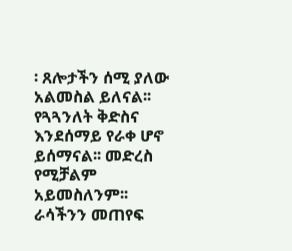፡ ጸሎታችን ሰሚ ያለው አልመስል ይለናል፡፡ የጓጓንለት ቅድስና እንደሰማይ የራቀ ሆኖ ይሰማናል፡፡ መድረስ የሚቻልም አይመስለንም፡፡ ራሳችንን መጠየፍ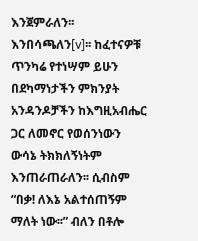እንጀምራለን፡፡ እንበሳጫለን[v]፡፡ ከፈተናዎቹ ጥንካሬ የተነሣም ይሁን በደካማነታችን ምክንያት አንዳንዶቻችን ከእግዚአብሔር ጋር ለመኖር የወሰንነውን ውሳኔ ትክክለኝነትም እንጠራጠራለን፡፡ ሲብስም “በቃ! ለእኔ አልተሰጠኝም ማለት ነው፡፡” ብለን በቶሎ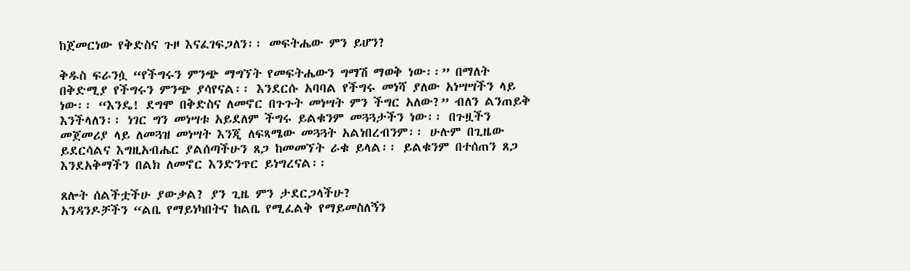ከጀመርነው የቅድስና ጉዞ እናፈገፍጋለን፡፡ መፍትሔው ምን ይሆን?

ቅዱስ ፍራንሷ “የችግሩን ምንጭ ማግኘት የመፍትሔውን ግማሽ ማወቅ ነው፡፡” በማለት በቅድሚያ የችግሩን ምንጭ ያሳየናል፡፡ እንደርሱ አባባል የችግሩ መነሻ ያለው አነሣሣችን ላይ ነው፡፡ “እንዴ! ደግሞ በቅድስና ለመኖር በጉጉት መነሣት ምን ችግር አለው?” ብለን ልንጠይቅ እንችላለን፡፡ ነገር ግን መነሣቱ አይደለም ችግሩ ይልቁንም መጓጓታችን ነው፡፡ በጉዟችን መጀመሪያ ላይ ለመጓዝ መነሣት እንጂ ለፍጻሜው መጓጓት አልነበረብንም፡፡ ሁሉም በጊዜው ይደርሳልና እግዚአብሔር ያልሰጣችሁን ጸጋ ከመመኘት ራቁ ይላል፡፡ ይልቁንም በተሰጠን ጸጋ እንደአቅማችን በልክ ለመኖር እንድንጥር ይነግረናል፡፡

ጸሎት ሰልችቷችሁ ያውቃል? ያን ጊዜ ምን ታደርጋላችሁ?
አንዳንዶቻችን “ልቤ የማይነካበትና ከልቤ የሚፈልቅ የማይመስለኝን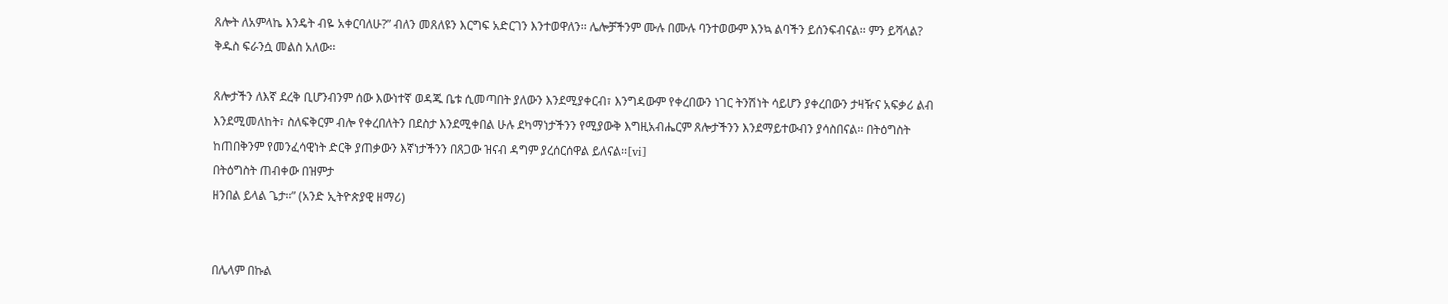ጸሎት ለአምላኬ እንዴት ብዬ አቀርባለሁ?” ብለን መጸለዩን እርግፍ አድርገን እንተወዋለን፡፡ ሌሎቻችንም ሙሉ በሙሉ ባንተወውም እንኳ ልባችን ይሰንፍብናል፡፡ ምን ይሻላል? ቅዱስ ፍራንሷ መልስ አለው፡፡

ጸሎታችን ለእኛ ደረቅ ቢሆንብንም ሰው እውነተኛ ወዳጁ ቤቱ ሲመጣበት ያለውን እንደሚያቀርብ፣ እንግዳውም የቀረበውን ነገር ትንሽነት ሳይሆን ያቀረበውን ታዛዥና አፍቃሪ ልብ እንደሚመለከት፣ ስለፍቅርም ብሎ የቀረበለትን በደስታ እንደሚቀበል ሁሉ ደካማነታችንን የሚያውቅ እግዚአብሔርም ጸሎታችንን እንደማይተውብን ያሳስበናል፡፡ በትዕግስት ከጠበቅንም የመንፈሳዊነት ድርቅ ያጠቃውን እኛነታችንን በጸጋው ዝናብ ዳግም ያረሰርሰዋል ይለናል፡፡[vi]
በትዕግስት ጠብቀው በዝምታ
ዘንበል ይላል ጌታ፡፡” (አንድ ኢትዮጵያዊ ዘማሪ)


በሌላም በኩል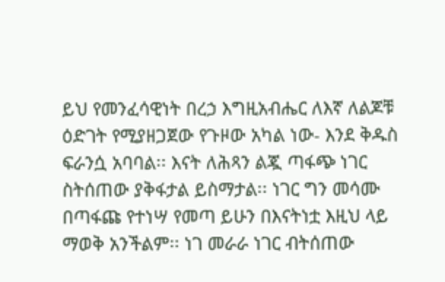ይህ የመንፈሳዊነት በረኃ እግዚአብሔር ለእኛ ለልጆቹ ዕድገት የሚያዘጋጀው የጉዞው አካል ነው- እንደ ቅዱስ ፍራንሷ አባባል፡፡ እናት ለሕጻን ልጇ ጣፋጭ ነገር ስትሰጠው ያቅፋታል ይስማታል፡፡ ነገር ግን መሳሙ በጣፋጩ የተነሣ የመጣ ይሁን በእናትነቷ እዚህ ላይ ማወቅ አንችልም፡፡ ነገ መራራ ነገር ብትሰጠው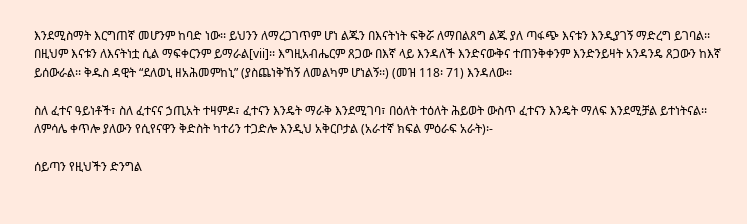እንደሚስማት እርግጠኛ መሆንም ከባድ ነው፡፡ ይህንን ለማረጋገጥም ሆነ ልጁን በእናትነት ፍቅሯ ለማበልጸግ ልጁ ያለ ጣፋጭ እናቱን እንዲያገኝ ማድረግ ይገባል፡፡ በዚህም እናቱን ለእናትነቷ ሲል ማፍቀርንም ይማራል[vii]፡፡ እግዚአብሔርም ጸጋው በእኛ ላይ እንዳለች እንድናውቅና ተጠንቅቀንም እንድንይዛት አንዳንዴ ጸጋውን ከእኛ ይሰውራል፡፡ ቅዱስ ዳዊት “ደለወኒ ዘአሕመምከኒ” (ያስጨነቅኸኝ ለመልካም ሆነልኝ፡፡) (መዝ 118፡ 71) እንዳለው፡፡

ስለ ፈተና ዓይነቶች፣ ስለ ፈተናና ኃጢአት ተዛምዶ፣ ፈተናን እንዴት ማራቅ እንደሚገባ፣ በዕለት ተዕለት ሕይወት ውስጥ ፈተናን እንዴት ማለፍ እንደሚቻል ይተነትናል፡፡ ለምሳሌ ቀጥሎ ያለውን የሲየናዋን ቅድስት ካተሪን ተጋድሎ እንዲህ አቅርቦታል (አራተኛ ክፍል ምዕራፍ አራት)፡-

ሰይጣን የዚህችን ድንግል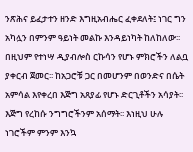ንጽሕና ይፈታተን ዘንድ እግዚአብሔር ፈቀደለት፤ ነገር ግን አካሏን በምንም ዓይነት መልኩ እንዳይነካት ከለከለው፡፡ በዚህም የተነሣ ዲያብሎስ ርኩሳን የሆኑ ምክሮችን ለልቧ ያቀርብ ጀመር፡፡ ከአጋሮቹ ጋር በመሆንም በወንድና በሴት አምሳል እየቀረበ እጅግ አጸያፊ የሆኑ ድርጊቶችን አሳያት፡፡ እጅግ የረከሱ ንግግሮችንም አሰማት፡፡ እነዚህ ሁሉ ነገሮችም ምንም እንኳ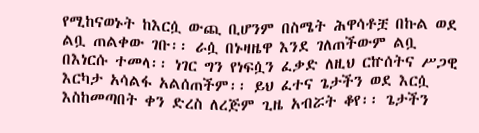የሚከናወኑት ከእርሷ ውጪ ቢሆንም በስሜት ሕዋሳቶቿ በኩል ወደ ልቧ ጠልቀው ገቡ፡፡ ራሷ በኑዛዜዋ እንደ ገለጠችውም ልቧ በእነርሱ ተመላ፡፡ ነገር ግን የነፍሷን ፈቃድ ለዚህ ርኵሰትና ሥጋዊ እርካታ አሳልፋ አልሰጠችም፡፡ ይህ ፈተና ጌታችን ወደ እርሷ እስከመጣበት ቀን ድረስ ለረጅም ጊዜ አብሯት ቆየ፡፡ ጌታችን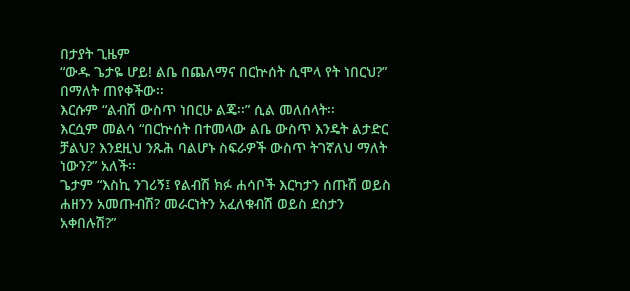በታያት ጊዜም
“ውዱ ጌታዬ ሆይ! ልቤ በጨለማና በርኵሰት ሲሞላ የት ነበርህ?” በማለት ጠየቀችው፡፡
እርሱም “ልብሽ ውስጥ ነበርሁ ልጄ፡፡” ሲል መለሰላት፡፡
እርሷም መልሳ “በርኵሰት በተመላው ልቤ ውስጥ እንዴት ልታድር ቻልህ? እንደዚህ ንጹሕ ባልሆኑ ስፍራዎች ውስጥ ትገኛለህ ማለት ነውን?” አለች፡፡
ጌታም “እስኪ ንገሪኝ፤ የልብሽ ክፉ ሐሳቦች እርካታን ሰጡሽ ወይስ ሐዘንን አመጡብሽ? መራርነትን አፈለቁብሽ ወይስ ደስታን አቀበሉሽ?”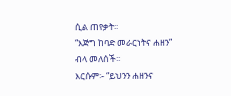ሲል ጠየቃት፡፡
“እጅግ ከባድ መራርነትና ሐዘን” ብላ መለሰች፡፡
እርሱም፡- “ይህንን ሐዘንና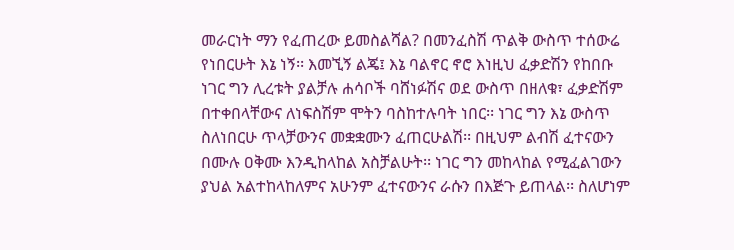መራርነት ማን የፈጠረው ይመስልሻል? በመንፈስሽ ጥልቅ ውስጥ ተሰውሬ የነበርሁት እኔ ነኝ፡፡ እመኚኝ ልጄ፤ እኔ ባልኖር ኖሮ እነዚህ ፈቃድሽን የከበቡ ነገር ግን ሊረቱት ያልቻሉ ሐሳቦች ባሸነፉሽና ወደ ውስጥ በዘለቁ፣ ፈቃድሽም በተቀበላቸውና ለነፍስሽም ሞትን ባስከተሉባት ነበር፡፡ ነገር ግን እኔ ውስጥ ስለነበርሁ ጥላቻውንና መቋቋሙን ፈጠርሁልሽ፡፡ በዚህም ልብሽ ፈተናውን በሙሉ ዐቅሙ እንዲከላከል አስቻልሁት፡፡ ነገር ግን መከላከል የሚፈልገውን ያህል አልተከላከለምና አሁንም ፈተናውንና ራሱን በእጅጉ ይጠላል፡፡ ስለሆነም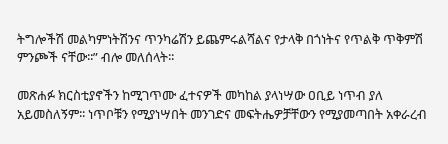ትግሎችሽ መልካምነትሽንና ጥንካሬሽን ይጨምሩልሻልና የታላቅ በጎነትና የጥልቅ ጥቅምሽ ምንጮች ናቸው፡፡” ብሎ መለሰላት፡፡

መጽሐፉ ክርስቲያኖችን ከሚገጥሙ ፈተናዎች መካከል ያላነሣው ዐቢይ ነጥብ ያለ አይመስለኝም፡፡ ነጥቦቹን የሚያነሣበት መንገድና መፍትሔዎቻቸውን የሚያመጣበት አቀራረብ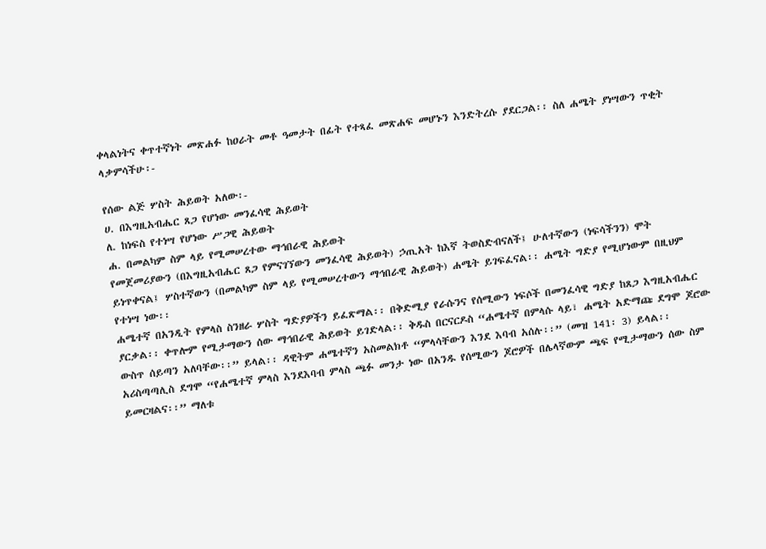ቀላልነትና ቀጥተኛነት መጽሐፉ ከዐራት መቶ ዓመታት በፊት የተጻፈ መጽሐፍ መሆኑን እንድትረሱ ያደርጋል፡፡ ስለ ሐሜት ያነሣውን ጥቂት ላቃምሳችሁ፡-

የሰው ልጅ ሦስት ሕይወት አለው፡-
ሀ. በእግዚአብሔር ጸጋ የሆነው መንፈሳዊ ሕይወት
ለ. ከነፍስ የተነሣ የሆነው ሥጋዊ ሕይወት
ሐ. በመልካም ስም ላይ የሚመሠረተው ማኅበራዊ ሕይወት
የመጀመሪያውን (በእግዚአብሔር ጸጋ የምናገኘውን መንፈሳዊ ሕይወት) ኃጢአት ከእኛ ትወስድብናለች፤ ሁለተኛውን (ነፍሳችንን) ሞት ይነጥቀናል፤ ሦስተኛውን (በመልካም ስም ላይ የሚመሠረተውን ማኅበራዊ ሕይወት) ሐሜት ይገፍፈናል፡፡ ሐሜት ግድያ የሚሆነውም በዚህም የተነሣ ነው፡፡
ሐሜተኛ በአንዲት የምላስ ስንዘራ ሦስት ግድያዎችን ይፈጽማል፡፡ በቅድሚያ የራሱንና የሰሚውን ነፍሶች በመንፈሳዊ ግድያ ከጸጋ እግዚአብሔር ያርቃል፡፡ ቀጥሎም የሚታማውን ሰው ማኅበራዊ ሕይወት ይገድላል፡፡ ቅዱስ በርናርዶስ “ሐሜተኛ በምላሱ ላይ፣ ሐሜት አድማጩ ደግሞ ጆሮው ውስጥ ሰይጣን አለባቸው፡፡” ይላል፡፡ ዳዊትም ሐሜተኛን አስመልክቶ “ምላሳቸውን እንደ እባብ አሰሉ፡፡” (መዝ 141፡ 3) ይላል፡፡ አሪስጣጣሊስ ደግሞ “የሐሜተኛ ምላስ እንደእባብ ምላስ ጫፉ መንታ ነው በአንዱ የሰሚውን ጆሮዎች በሌላኛውም ጫፍ የሚታማውን ሰው ስም ይመርዛልና፡፡” ማለቱ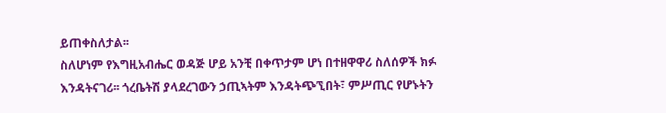ይጠቀስለታል፡፡
ስለሆነም የእግዚአብሔር ወዳጅ ሆይ አንቺ በቀጥታም ሆነ በተዘዋዋሪ ስለሰዎች ክፉ እንዳትናገሪ፡፡ ጎረቤትሽ ያላደረገውን ኃጢኣትም እንዳትጭኚበት፣ ምሥጢር የሆኑትን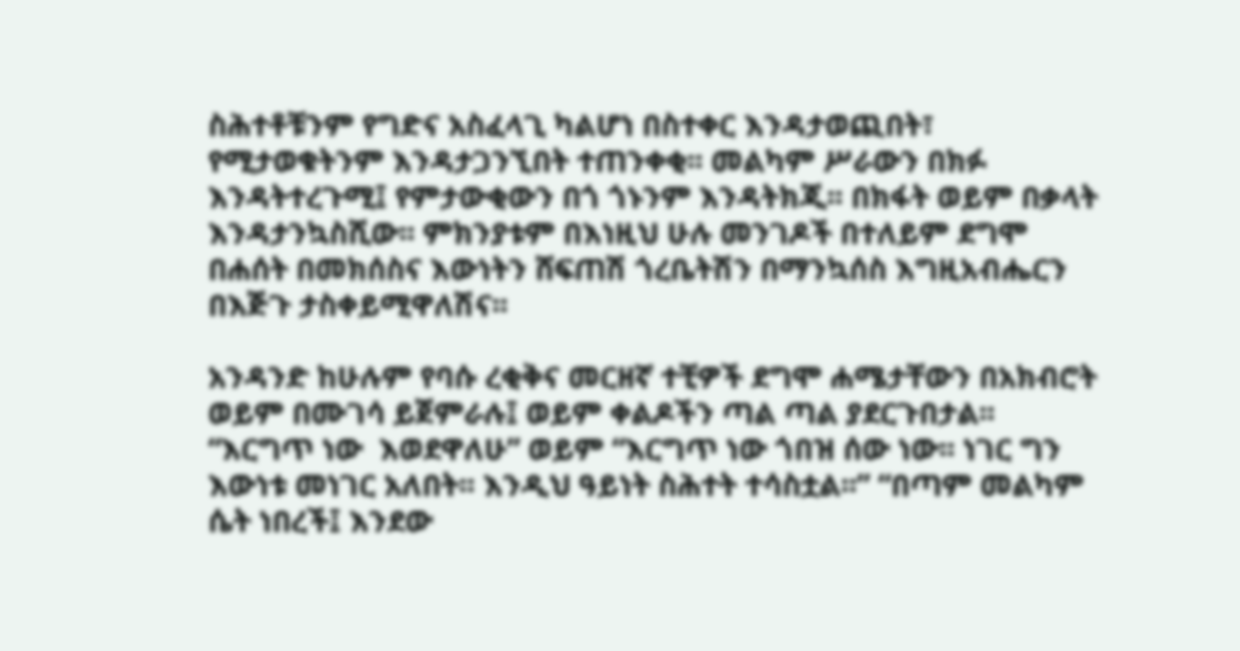ስሕተቶቹንም የግድና አስፈላጊ ካልሆነ በስተቀር እንዳታወጪበት፣ የሚታወቁትንም እንዳታጋንኚበት ተጠንቀቂ፡፡ መልካም ሥራውን በክፉ እንዳትተረጉሚ፤ የምታውቂውን በጎ ጎኑንም እንዳትክጂ፡፡ በክፋት ወይም በቃላት እንዳታንኳስሺው፡፡ ምክንያቱም በእነዚህ ሁሉ መንገዶች በተለይም ደግሞ በሐሰት በመክሰስና እውነትን ሸፍጠሽ ጎረቤትሽን በማንኳሰስ እግዚአብሔርን በእጅጉ ታስቀይሚዋለሽና፡፡

አንዳንድ ከሁሉም የባሱ ረቂቅና መርዘኛ ተቺዎች ደግሞ ሐሜታቸውን በአክብሮት ወይም በሙገሳ ይጀምራሉ፤ ወይም ቀልዶችን ጣል ጣል ያደርጉበታል፡፡ “እርግጥ ነው  እወደዋለሁ” ወይም “እርግጥ ነው ጎበዝ ሰው ነው፡፡ ነገር ግን እውነቱ መነገር አለበት፡፡ እንዲህ ዓይነት ስሕተት ተሳስቷል፡፡” “በጣም መልካም ሴት ነበረች፤ እንደው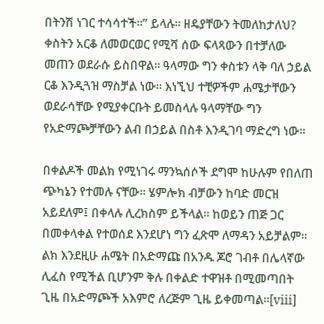በትንሽ ነገር ተሳሳተች፡፡” ይላሉ፡፡ ዘዴያቸውን ትመለከታለህ? ቀስትን አርቆ ለመወርወር የሚሻ ሰው ፍላጻውን በተቻለው መጠን ወደራሱ ይስበዋል፡፡ ዓላማው ግን ቀስቱን ላቅ ባለ ኃይል ርቆ እንዲጓዝ ማስቻል ነው፡፡ እነኚህ ተቺዎችም ሐሜታቸውን ወደራሳቸው የሚያቀርቡት ይመስላሉ ዓላማቸው ግን የአድማጮቻቸውን ልብ በኃይል በስቶ እንዲገባ ማድረግ ነው፡፡

በቀልዶች መልክ የሚነገሩ ማንኳሰሶች ደግሞ ከሁሉም የበለጠ ጭካኔን የተመሉ ናቸው፡፡ ሄምሎክ ብቻውን ከባድ መርዝ አይደለም፤ በቀላሉ ሊረክስም ይችላል፡፡ ከወይን ጠጅ ጋር በመቀላቀል የተወሰደ እንደሆነ ግን ፈጽሞ ለማዳን አይቻልም፡፡ ልክ እንደዚሁ ሐሜት በአድማጩ በአንዱ ጆሮ ገብቶ በሌላኛው ሊፈስ የሚችል ቢሆንም ቅሉ በቀልድ ተዋዝቶ በሚመጣበት ጊዜ በአድማጮች አእምሮ ለረጅም ጊዜ ይቀመጣል፡፡[viii]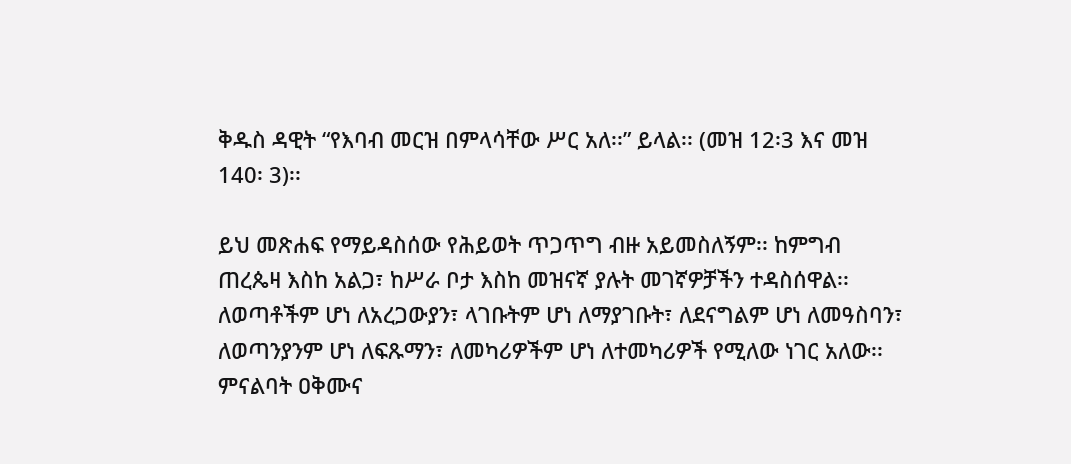ቅዱስ ዳዊት “የእባብ መርዝ በምላሳቸው ሥር አለ፡፡” ይላል፡፡ (መዝ 12፡3 እና መዝ 140፡ 3)፡፡

ይህ መጽሐፍ የማይዳስሰው የሕይወት ጥጋጥግ ብዙ አይመስለኝም፡፡ ከምግብ ጠረጴዛ እስከ አልጋ፣ ከሥራ ቦታ እስከ መዝናኛ ያሉት መገኛዎቻችን ተዳስሰዋል፡፡ ለወጣቶችም ሆነ ለአረጋውያን፣ ላገቡትም ሆነ ለማያገቡት፣ ለደናግልም ሆነ ለመዓስባን፣ ለወጣንያንም ሆነ ለፍጹማን፣ ለመካሪዎችም ሆነ ለተመካሪዎች የሚለው ነገር አለው፡፡ ምናልባት ዐቅሙና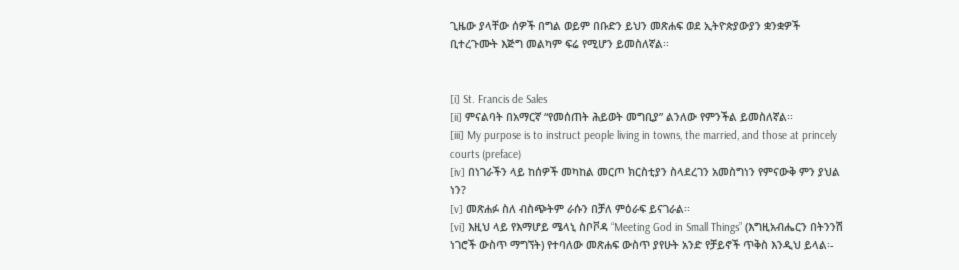ጊዜው ያላቸው ሰዎች በግል ወይም በቡድን ይህን መጽሐፍ ወደ ኢትዮጵያውያን ቋንቋዎች ቢተረጉሙት እጅግ መልካም ፍሬ የሚሆን ይመስለኛል፡፡


[i] St. Francis de Sales
[ii] ምናልባት በአማርኛ “የመሰጠት ሕይወት መግቢያ” ልንለው የምንችል ይመስለኛል፡፡
[iii] My purpose is to instruct people living in towns, the married, and those at princely courts (preface)
[iv] በነገራችን ላይ ከሰዎች መካከል መርጦ ክርስቲያን ስላደረገን አመስግነን የምናውቅ ምን ያህል ነን?
[v] መጽሐፉ ስለ ብስጭትም ራሱን በቻለ ምዕራፍ ይናገራል፡፡
[vi] እዚህ ላይ የእማሆይ ሜላኒ ስቦቮዳ “Meeting God in Small Things” (እግዚአብሔርን በትንንሽ ነገሮች ውስጥ ማግኘት) የተባለው መጽሐፍ ውስጥ ያየሁት አንድ የቻይኖች ጥቅስ እንዲህ ይላል፡-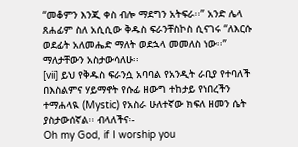“መቆምን እንጂ ቀስ ብሎ ማደግን አትፍራ፡፡” አንድ ሌላ ጸሐፊም ስለ አሲሲው ቅዱስ ፍራንቸስኮስ ሲናገሩ “ለእርሱ ወደፊት አለመሔድ ማለት ወደኋላ መመለስ ነው፡፡” ማለታቸውን አስታውሳለሁ፡፡
[vii] ይህ የቅዱስ ፍራንሷ አባባል የአንዲት ራቢያ የተባለች በእስልምና ሃይማኖት የሱፊ ዘውግ ተከታይ የነበረችን ተማሐላዪ (Mystic) የአስራ ሁለተኛው ክፍለ ዘመን ሴት ያስታውሰኛል፡፡ ብላለችና፡-
Oh my God, if I worship you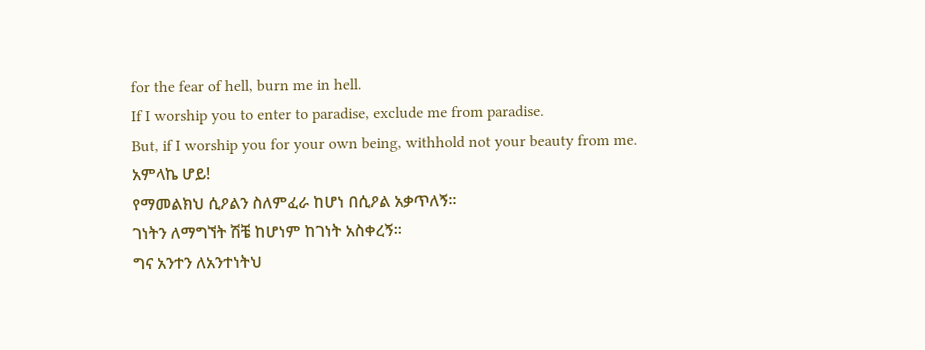for the fear of hell, burn me in hell.
If I worship you to enter to paradise, exclude me from paradise.
But, if I worship you for your own being, withhold not your beauty from me.
አምላኬ ሆይ!
የማመልክህ ሲዖልን ስለምፈራ ከሆነ በሲዖል አቃጥለኝ፡፡
ገነትን ለማግኘት ሽቼ ከሆነም ከገነት አስቀረኝ፡፡
ግና አንተን ለአንተነትህ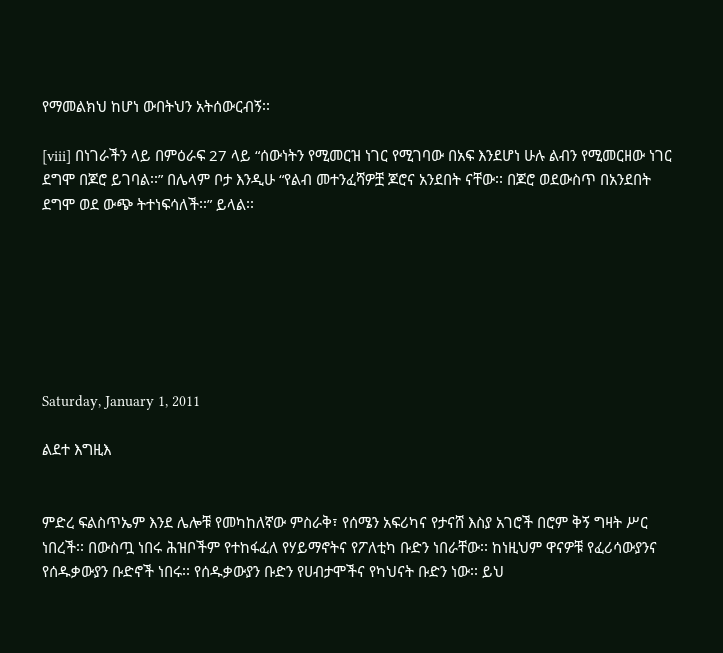የማመልክህ ከሆነ ውበትህን አትሰውርብኝ፡፡

[viii] በነገራችን ላይ በምዕራፍ 27 ላይ “ሰውነትን የሚመርዝ ነገር የሚገባው በአፍ እንደሆነ ሁሉ ልብን የሚመርዘው ነገር ደግሞ በጆሮ ይገባል፡፡” በሌላም ቦታ እንዲሁ “የልብ መተንፈሻዎቿ ጆሮና አንደበት ናቸው፡፡ በጆሮ ወደውስጥ በአንደበት ደግሞ ወደ ውጭ ትተነፍሳለች፡፡” ይላል፡፡







Saturday, January 1, 2011

ልደተ እግዚእ


ምድረ ፍልስጥኤም እንደ ሌሎቹ የመካከለኛው ምስራቅ፣ የሰሜን አፍሪካና የታናሸ እስያ አገሮች በሮም ቅኝ ግዛት ሥር ነበረች፡፡ በውስጧ ነበሩ ሕዝቦችም የተከፋፈለ የሃይማኖትና የፖለቲካ ቡድን ነበራቸው፡፡ ከነዚህም ዋናዎቹ የፈሪሳውያንና የሰዱቃውያን ቡድኖች ነበሩ፡፡ የሰዱቃውያን ቡድን የሀብታሞችና የካህናት ቡድን ነው፡፡ ይህ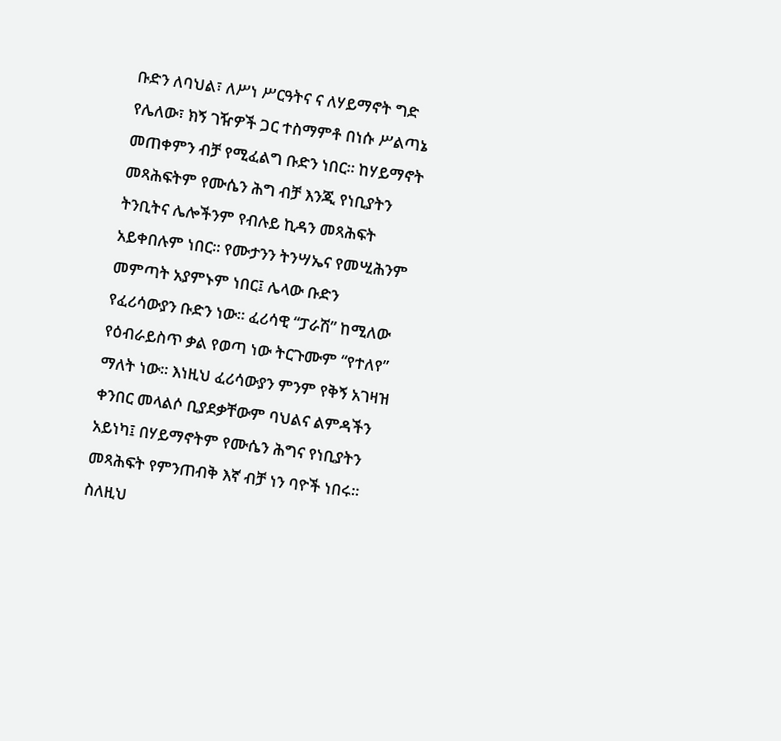ቡድን ለባህል፣ ለሥነ ሥርዓትና ና ለሃይማኖት ግድ የሌለው፣ ክኝ ገዥዎች ጋር ተስማምቶ በነሱ ሥልጣኔ መጠቀምን ብቻ የሚፈልግ ቡድን ነበር፡፡ ከሃይማኖት መጻሕፍትም የሙሴን ሕግ ብቻ እንጂ የነቢያትን ትንቢትና ሌሎችንም የብሉይ ኪዳን መጻሕፍት አይቀበሉም ነበር፡፡ የሙታንን ትንሣኤና የመሢሕንም መምጣት አያምኑም ነበር፤ ሌላው ቡድን የፈሪሳውያን ቡድን ነው፡፡ ፈሪሳዊ “ፓራሽ” ከሚለው የዕብራይስጥ ቃል የወጣ ነው ትርጉሙም “የተለየ” ማለት ነው፡፡ እነዚህ ፈሪሳውያን ምንም የቅኝ አገዛዝ ቀንበር መላልሶ ቢያደቃቸውም ባህልና ልምዳችን አይነካ፤ በሃይማኖትም የሙሴን ሕግና የነቢያትን መጻሕፍት የምንጠብቅ እኛ ብቻ ነን ባዮች ነበሩ፡፡ ስለዚህ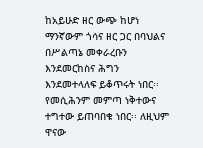ከአይሁድ ዘር ውጭ ከሆነ ማንኛውም ጎሳና ዘር ጋር በባህልና በሥልጣኔ መቀራረቡን እንደመርከስና ሕግን እንደመተላለፍ ይቆጥሩት ነበር፡፡ የመሲሕንም መምጣ ነቅተውና ተግተው ይጠባበቁ ነበር፡፡ ለዚህም ዋናው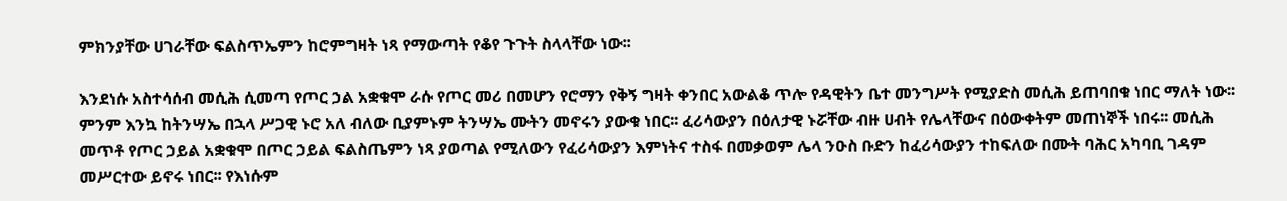ምክንያቸው ሀገራቸው ፍልስጥኤምን ከሮምግዛት ነጻ የማውጣት የቆየ ጉጉት ስላላቸው ነው፡፡

እንደነሱ አስተሳሰብ መሲሕ ሲመጣ የጦር ኃል አቋቁሞ ራሱ የጦር መሪ በመሆን የሮማን የቅኝ ግዛት ቀንበር አውልቆ ጥሎ የዳዊትን ቤተ መንግሥት የሚያድስ መሲሕ ይጠባበቁ ነበር ማለት ነው፡፡ ምንም እንኳ ከትንሣኤ በኋላ ሥጋዊ ኑሮ አለ ብለው ቢያምኑም ትንሣኤ ሙትን መኖሩን ያውቁ ነበር፡፡ ፈሪሳውያን በዕለታዊ ኑሯቸው ብዙ ሀብት የሌላቸውና በዕውቀትም መጠነኞች ነበሩ፡፡ መሲሕ መጥቶ የጦር ኃይል አቋቁሞ በጦር ኃይል ፍልስጤምን ነጻ ያወጣል የሚለውን የፈሪሳውያን እምነትና ተስፋ በመቃወም ሌላ ንዑስ ቡድን ከፈሪሳውያን ተከፍለው በሙት ባሕር አካባቢ ገዳም መሥርተው ይኖሩ ነበር፡፡ የእነሱም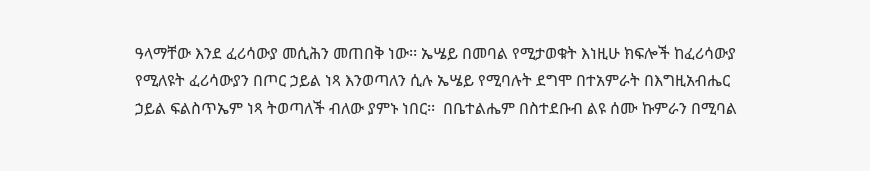ዓላማቸው እንደ ፈሪሳውያ መሲሕን መጠበቅ ነው፡፡ ኤሤይ በመባል የሚታወቁት እነዚሁ ክፍሎች ከፈሪሳውያ የሚለዩት ፈሪሳውያን በጦር ኃይል ነጻ እንወጣለን ሲሉ ኤሤይ የሚባሉት ደግሞ በተአምራት በእግዚአብሔር ኃይል ፍልስጥኤም ነጻ ትወጣለች ብለው ያምኑ ነበር፡፡  በቤተልሔም በስተደቡብ ልዩ ሰሙ ኩምራን በሚባል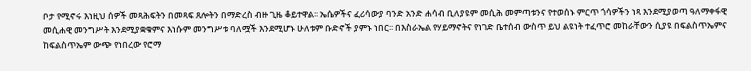ቦታ የሚኖሩ እነዚህ ሰዎች መጻሕፍትን በመጻፍ ጸሎትን በማድረስ ብዙ ጊዜ ቆይተዋል፡፡ ኤሴዎችና ፈሪሳውያ ባንድ አንድ ሐሳብ ቢለያዩም መሲሕ መምጣቱንና የተወሰኑ ምርጥ ጎሳዎችን ነጻ እንደሚያወጣ ዓለማቀፋዊ መሲሐዊ መንግሥት እንደሚያቋቁምና እነሱም መንግሥቱ ባለሟች እንደሚሆኑ ሁለቱም ቡድኖች ያምኑ ነበር፡፡ በእስራኤል የሃይማኖትና የነገድ ቤተሰብ ውስጥ ይህ ልዩነት ተፈጥሮ መከራቸውን ሲያዩ በፍልስጥኤምና ከፍልስጥኤም ውጭ የነበረው የሮማ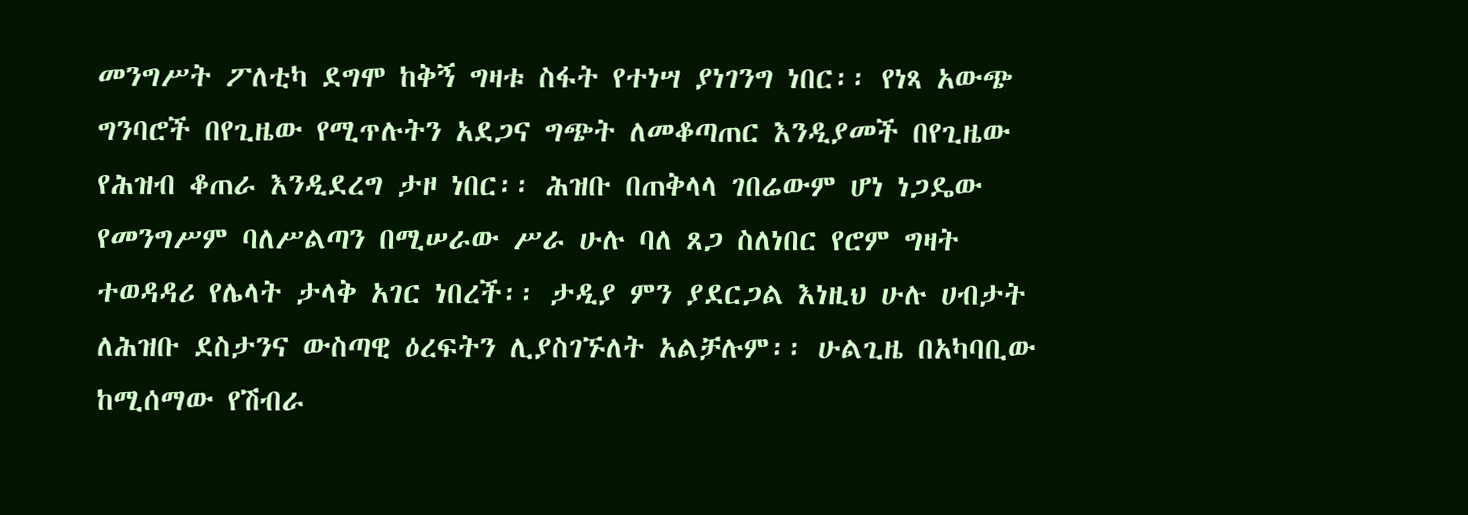መንግሥት ፖለቲካ ደግሞ ከቅኝ ግዛቱ ስፋት የተነሣ ያነገንግ ነበር፡፡ የነጻ አውጭ ግንባሮች በየጊዜው የሚጥሉትን አደጋና ግጭት ለመቆጣጠር እንዲያመች በየጊዜው የሕዝብ ቆጠራ እንዲደረግ ታዞ ነበር፡፡ ሕዝቡ በጠቅላላ ገበሬውም ሆነ ነጋዴው የመንግሥም ባለሥልጣን በሚሠራው ሥራ ሁሉ ባለ ጸጋ ስለነበር የሮም ግዛት ተወዳዳሪ የሌላት ታላቅ አገር ነበረች፡፡ ታዲያ ምን ያደርጋል እነዚህ ሁሉ ሀብታት ለሕዝቡ ደስታንና ውስጣዊ ዕረፍትን ሊያስገኙለት አልቻሉም፡፡ ሁልጊዜ በአካባቢው ከሚሰማው የሽብራ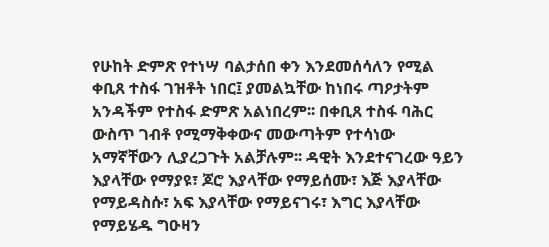የሁከት ድምጽ የተነሣ ባልታሰበ ቀን እንደመሰሳለን የሚል ቀቢጸ ተስፋ ገዝቶት ነበር፤ ያመልኳቸው ከነበሩ ጣዖታትም አንዳችም የተስፋ ድምጽ አልነበረም፡፡ በቀቢጸ ተስፋ ባሕር ውስጥ ገብቶ የሚማቅቀውና መውጣትም የተሳነው አማኛቸውን ሊያረጋጉት አልቻሉም፡፡ ዳዊት እንደተናገረው ዓይን እያላቸው የማያዩ፣ ጆሮ እያላቸው የማይሰሙ፣ እጅ እያላቸው የማይዳስሱ፣ አፍ እያላቸው የማይናገሩ፣ እግር እያላቸው የማይሄዱ ግዑዛን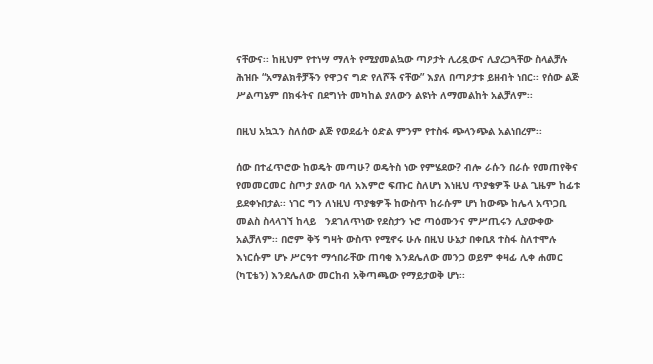ናቸውና፡፡ ከዚህም የተነሣ ማለት የሚያመልኳው ጣዖታት ሊረዷውና ሊያረጋጓቸው ስላልቻሉ ሕዝቡ “አማልክቶቻችን የዋኃና ግድ የለሾች ናቸው” እያለ በጣዖታቱ ይዘብት ነበር፡፡ የሰው ልጅ ሥልጣኔም በክፋትና በደግነት መካከል ያለውን ልዩነት ለማመልከት አልቻለም፡፡

በዚህ አኳኋን ስለሰው ልጅ የወደፊት ዕድል ምንም የተስፋ ጭላንጭል አልነበረም፡፡

ሰው በተፈጥሮው ከወዴት መጣሁ? ወዴትስ ነው የምሄደው? ብሎ ራሱን በራሱ የመጠየቅና የመመርመር ስጦታ ያለው ባለ አእምሮ ፍጡር ስለሆነ እነዚህ ጥያቄዎች ሁል ጊዜም ከፊቱ ይደቀኑበታል፡፡ ነገር ግን ለነዚህ ጥያቄዎች ከውስጥ ከራሱም ሆነ ከውጭ ከሌላ አጥጋቢ መልስ ስላላገኘ ከላይ   ንደገለጥነው የደስታን ኑሮ ጣዕሙንና ምሥጢሩን ሊያውቀው አልቻለም፡፡ በሮም ቅኝ ግዛት ውስጥ የሚኖሩ ሁሉ በዚህ ሁኔታ በቀቢጸ ተስፋ ስለተሞሉ እነርሱም ሆኑ ሥርዓተ ማኅበራቸው ጠባቂ እንደሌለው መንጋ ወይም ቀዛፊ ሊቀ ሐመር (ካፒቴን) እንደሌለው መርከብ አቅጣጫው የማይታወቅ ሆነ፡፡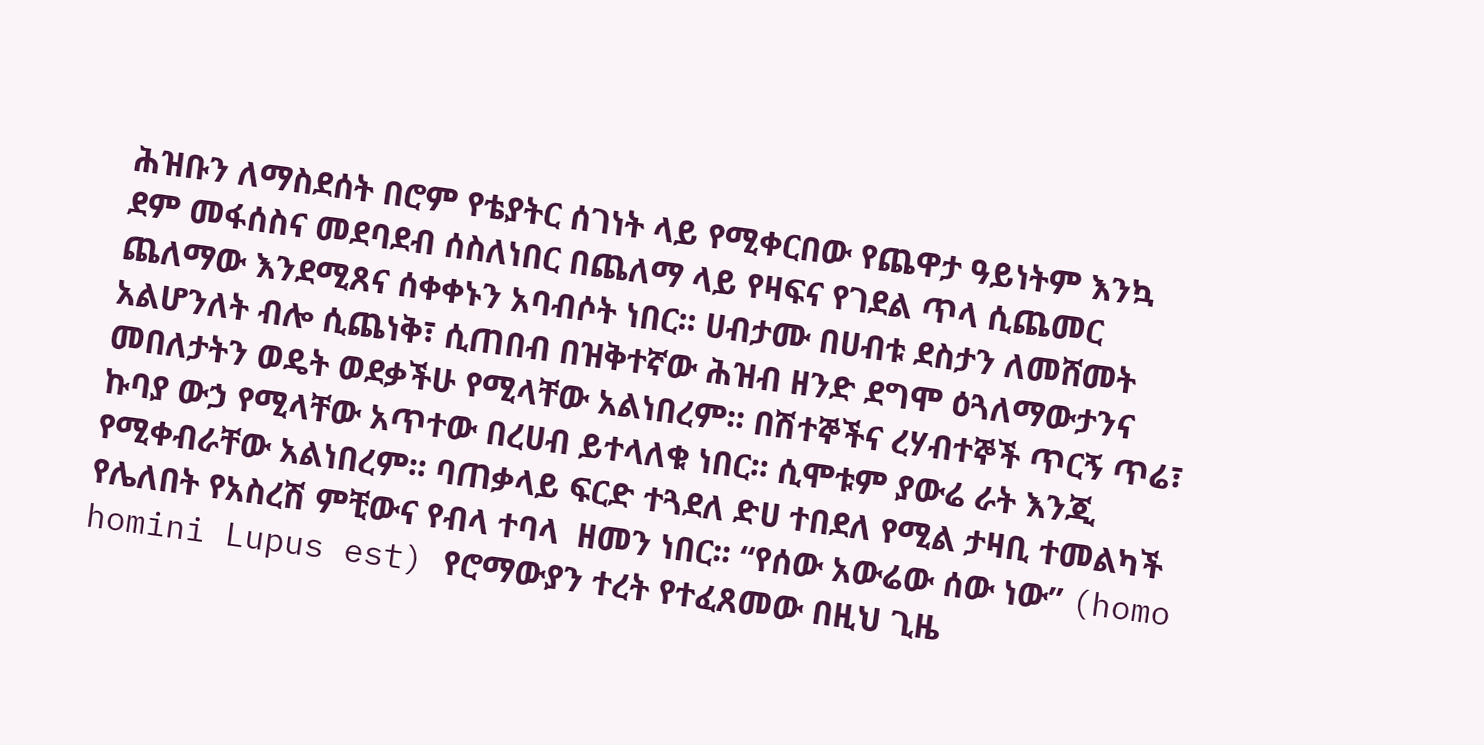ሕዝቡን ለማስደሰት በሮም የቴያትር ሰገነት ላይ የሚቀርበው የጨዋታ ዓይነትም እንኳ ደም መፋሰስና መደባደብ ሰስለነበር በጨለማ ላይ የዛፍና የገደል ጥላ ሲጨመር ጨለማው እንደሚጸና ሰቀቀኑን አባብሶት ነበር፡፡ ሀብታሙ በሀብቱ ደስታን ለመሸመት አልሆንለት ብሎ ሲጨነቅ፣ ሲጠበብ በዝቅተኛው ሕዝብ ዘንድ ደግሞ ዕጓለማውታንና መበለታትን ወዴት ወደቃችሁ የሚላቸው አልነበረም፡፡ በሽተኞችና ረሃብተኞች ጥርኝ ጥሬ፣ ኩባያ ውኃ የሚላቸው አጥተው በረሀብ ይተላለቁ ነበር፡፡ ሲሞቱም ያውሬ ራት እንጂ የሚቀብራቸው አልነበረም፡፡ ባጠቃላይ ፍርድ ተጓደለ ድሀ ተበደለ የሚል ታዛቢ ተመልካች የሌለበት የአስረሽ ምቺውና የብላ ተባላ  ዘመን ነበር፡፡ “የሰው አውሬው ሰው ነው” (homo homini Lupus est) የሮማውያን ተረት የተፈጸመው በዚህ ጊዜ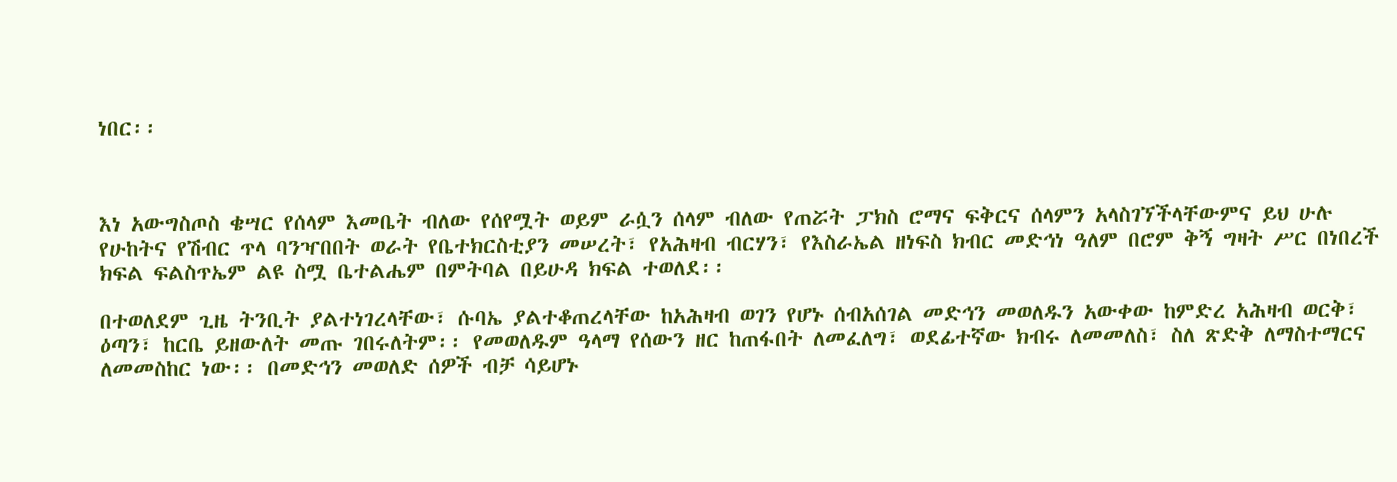ነበር፡፡



እነ አውግስጦስ ቄሣር የሰላም እመቤት ብለው የሰየሟት ወይም ራሷን ሰላም ብለው የጠሯት ፓክስ ሮማና ፍቅርና ሰላምን አላስገኘችላቸውምና ይህ ሁሉ የሁከትና የሽብር ጥላ ባንዣበበት ወራት የቤተክርስቲያን መሠረት፣ የአሕዛብ ብርሃን፣ የእስራኤል ዘነፍስ ክብር መድኅነ ዓለም በሮም ቅኝ ግዛት ሥር በነበረች ክፍል ፍልስጥኤም ልዩ ስሟ ቤተልሔም በምትባል በይሁዳ ክፍል ተወለደ፡፡

በተወለደም ጊዜ ትንቢት ያልተነገረላቸው፣ ሱባኤ ያልተቆጠረላቸው ከአሕዛብ ወገን የሆኑ ሰብአሰገል መድኅን መወለዱን አውቀው ከምድረ አሕዛብ ወርቅ፣ ዕጣን፣ ከርቤ ይዘውለት መጡ ገበሩለትም፡፡ የመወለዱም ዓላማ የሰውን ዘር ከጠፋበት ለመፈለግ፣ ወደፊተኛው ክብሩ ለመመለስ፣ ስለ ጽድቅ ለማስተማርና ለመመስከር ነው፡፡ በመድኅን መወለድ ሰዎች ብቻ ሳይሆኑ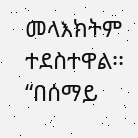መላእክትም ተደስተዋል፡፡ “በሰማይ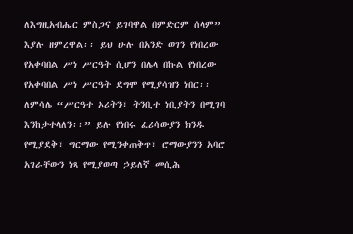ለእግዚአብሔር ምስጋና ይገባዋል በምድርም ሰላም” እያሉ ዘምረዋል፡፡ ይህ ሁሉ በአንድ ወገን የነበረው የአቀባበል ሥነ ሥርዓት ሲሆን በሌላ በኩል የነበረው የአቀባበል ሥነ ሥርዓት ደግሞ የሚያሳዝን ነበር፡፡ ለምሳሌ “ሥርዓተ ኦሪትን፣ ትንቢተ ነቢያትን በሚገባ እንከታተላለን፡፡” ይሉ የነበሩ ፈሪሳውያን ክንዱ የሚያደቅ፣ ግርማው የሚንቀጠቅጥ፣ ሮማውያንን አባሮ አገራቸውን ነጻ የሚያወጣ ኃይለኛ መሲሕ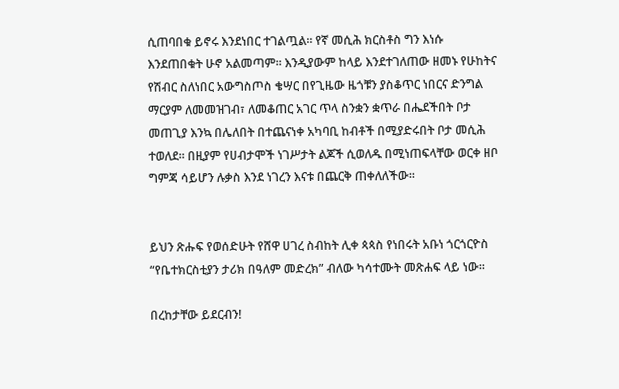ሲጠባበቁ ይኖሩ እንደነበር ተገልጧል፡፡ የኛ መሲሕ ክርስቶስ ግን እነሱ እንደጠበቁት ሁኖ አልመጣም፡፡ እንዲያውም ከላይ እንደተገለጠው ዘመኑ የሁከትና የሽብር ስለነበር አውግስጦስ ቄሣር በየጊዜው ዜጎቹን ያስቆጥር ነበርና ድንግል ማርያም ለመመዝገብ፣ ለመቆጠር አገር ጥላ ስንቋን ቋጥራ በሔደችበት ቦታ መጠጊያ እንኳ በሌለበት በተጨናነቀ አካባቢ ከብቶች በሚያድሩበት ቦታ መሲሕ ተወለደ፡፡ በዚያም የሀብታሞች ነገሥታት ልጆች ሲወለዱ በሚነጠፍላቸው ወርቀ ዘቦ ግምጃ ሳይሆን ሉቃስ እንደ ነገረን እናቱ በጨርቅ ጠቀለለችው፡፡


ይህን ጽሑፍ የወሰድሁት የሸዋ ሀገረ ስብከት ሊቀ ጳጳስ የነበሩት አቡነ ጎርጎርዮስ “የቤተክርስቲያን ታሪክ በዓለም መድረክ” ብለው ካሳተሙት መጽሐፍ ላይ ነው፡፡

በረከታቸው ይደርብን!